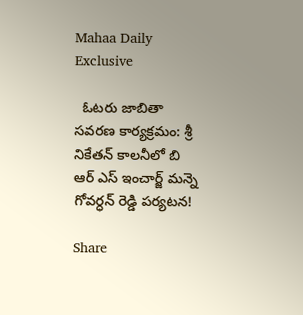Mahaa Daily Exclusive

  ఓటరు జాబితా సవరణ కార్యక్రమం: శ్రీ నికేతన్ కాలనీలో బి ఆర్ ఎస్ ఇంచార్జ్ మన్నె గోవర్ధన్ రెడ్డి పర్యటన!

Share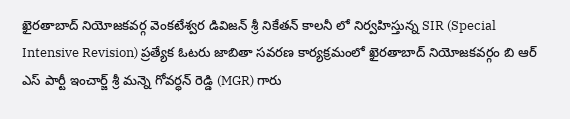ఖైరతాబాద్ నియోజకవర్గ వెంకటేశ్వర డివిజన్ శ్రీ నికేతన్ కాలనీ లో నిర్వహిస్తున్న SIR (Special Intensive Revision) ప్రత్యేక ఓటరు జాబితా సవరణ కార్యక్రమంలో ఖైరతాబాద్ నియోజకవర్గం బి ఆర్ ఎస్ పార్టీ ఇంచార్జ్ శ్రీ మన్నె గోవర్ధన్ రెడ్డి (MGR) గారు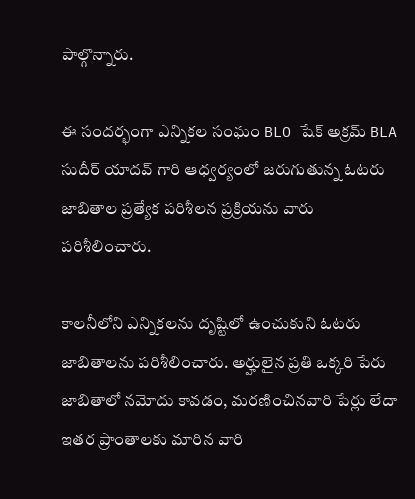పాల్గొన్నారు.

ఈ సందర్భంగా ఎన్నికల సంఘం BLO షేక్ అక్రమ్ BLA సుదీర్ యాదవ్ గారి ఆధ్వర్యంలో జరుగుతున్న ఓటరు జాబితాల ప్రత్యేక పరిశీలన ప్రక్రియను వారు పరిశీలించారు.

కాలనీలోని ఎన్నికలను దృష్టిలో ఉంచుకుని ఓటరు జాబితాలను పరిశీలించారు. అర్హులైన ప్రతి ఒక్కరి పేరు జాబితాలో నమోదు కావడం, మరణించినవారి పేర్లు లేదా ఇతర ప్రాంతాలకు మారిన వారి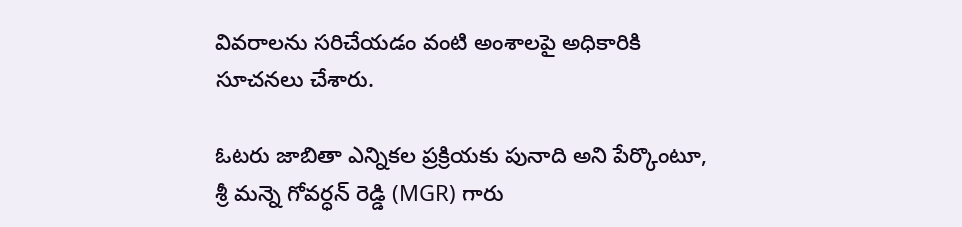వివరాలను సరిచేయడం వంటి అంశాలపై అధికారికి సూచనలు చేశారు.

ఓటరు జాబితా ఎన్నికల ప్రక్రియకు పునాది అని పేర్కొంటూ, శ్రీ మన్నె గోవర్ధన్ రెడ్డి (MGR) గారు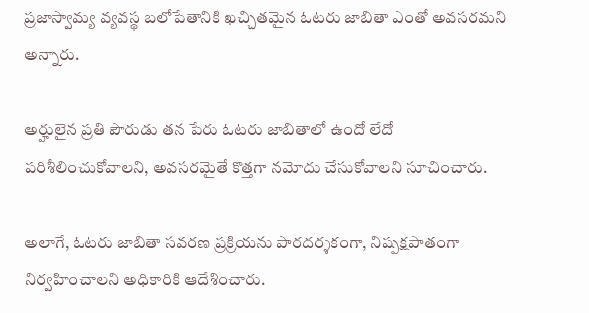ప్రజాస్వామ్య వ్యవస్థ బలోపేతానికి ఖచ్చితమైన ఓటరు జాబితా ఎంతో అవసరమని అన్నారు.

అర్హులైన ప్రతి పౌరుడు తన పేరు ఓటరు జాబితాలో ఉందో లేదో పరిశీలించుకోవాలని, అవసరమైతే కొత్తగా నమోదు చేసుకోవాలని సూచించారు.

అలాగే, ఓటరు జాబితా సవరణ ప్రక్రియను పారదర్శకంగా, నిష్పక్షపాతంగా నిర్వహించాలని అధికారికి ఆదేశించారు.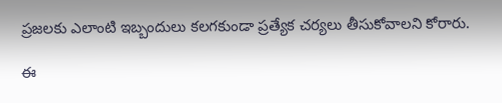ప్రజలకు ఎలాంటి ఇబ్బందులు కలగకుండా ప్రత్యేక చర్యలు తీసుకోవాలని కోరారు.

ఈ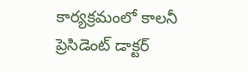కార్యక్రమంలో కాలనీ ప్రెసిడెంట్ డాక్టర్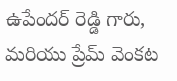ఉపేందర్ రెడ్డి గారు, మరియు ప్రేమ్ వెంకట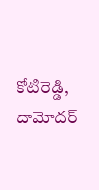కోటిరెడ్డి, దామోదర్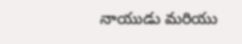నాయుడు మరియు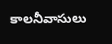కాలనీవాసులు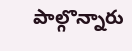పాల్గొన్నారు